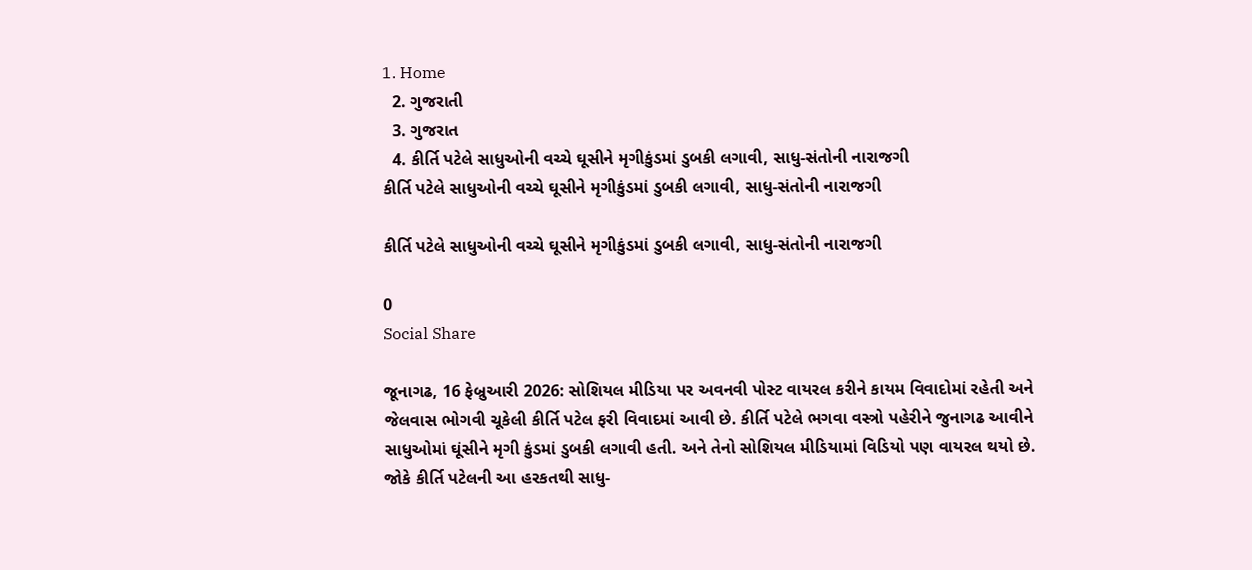1. Home
  2. ગુજરાતી
  3. ગુજરાત
  4. કીર્તિ પટેલે સાધુઓની વચ્ચે ઘૂસીને મૃગીકુંડમાં ડુબકી લગાવી, સાધુ-સંતોની નારાજગી
કીર્તિ પટેલે સાધુઓની વચ્ચે ઘૂસીને મૃગીકુંડમાં ડુબકી લગાવી, સાધુ-સંતોની નારાજગી

કીર્તિ પટેલે સાધુઓની વચ્ચે ઘૂસીને મૃગીકુંડમાં ડુબકી લગાવી, સાધુ-સંતોની નારાજગી

0
Social Share

જૂનાગઢ, 16 ફેબ્રુઆરી 2026: સોશિયલ મીડિયા પર અવનવી પોસ્ટ વાયરલ કરીને કાયમ વિવાદોમાં રહેતી અને જેલવાસ ભોગવી ચૂકેલી કીર્તિ પટેલ ફરી વિવાદમાં આવી છે. કીર્તિ પટેલે ભગવા વસ્ત્રો પહેરીને જુનાગઢ આવીને સાધુઓમાં ઘૂંસીને મૃગી કુંડમાં ડુબકી લગાવી હતી. અને તેનો સોશિયલ મીડિયામાં વિડિયો પણ વાયરલ થયો છે. જોકે કીર્તિ પટેલની આ હરકતથી સાધુ-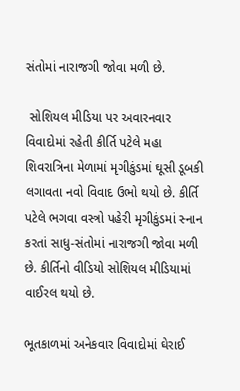સંતોમાં નારાજગી જોવા મળી છે.

 સોશિયલ મીડિયા પર અવારનવાર વિવાદોમાં રહેતી કીર્તિ પટેલે મહા શિવરાત્રિના મેળામાં મૃગીકુંડમાં ઘૂસી ડૂબકી લગાવતા નવો વિવાદ ઉભો થયો છે. કીર્તિ પટેલે ભગવા વસ્ત્રો પહેરી મૃગીકુંડમાં સ્નાન કરતાં સાધુ-સંતોમાં નારાજગી જોવા મળી છે. કીર્તિનો વીડિયો સોશિયલ મીડિયામાં વાઈરલ થયો છે.

ભૂતકાળમાં અનેકવાર વિવાદોમાં ઘેરાઈ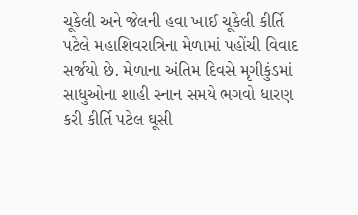ચૂકેલી અને જેલની હવા ખાઈ ચૂકેલી કીર્તિ પટેલે મહાશિવરાત્રિના મેળામાં પહોંચી વિવાદ સર્જયો છે. મેળાના અંતિમ દિવસે મૃગીકુંડમાં સાધુઓના શાહી સ્નાન સમયે ભગવો ધારણ કરી કીર્તિ પટેલ ઘૂસી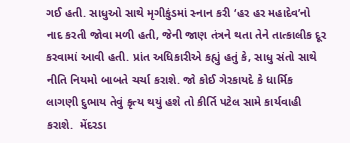ગઈ હતી. સાધુઓ સાથે મૃગીકુંડમાં સ્નાન કરી ‘હર હર મહાદેવ’નો નાદ કરતી જોવા મળી હતી, જેની જાણ તંત્રને થતા તેને તાત્કાલીક દૂર કરવામાં આવી હતી. પ્રાંત અધિકારીએ કહ્યું હતું કે, સાધુ સંતો સાથે નીતિ નિયમો બાબતે ચર્ચા કરાશે. જો કોઈ ગેરકાયદે કે ધાર્મિક લાગણી દુભાય તેવું કૃત્ય થયું હશે તો કીર્તિ પટેલ સામે કાર્યવાહી કરાશે.  મેંદરડા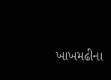ખાખમઢીના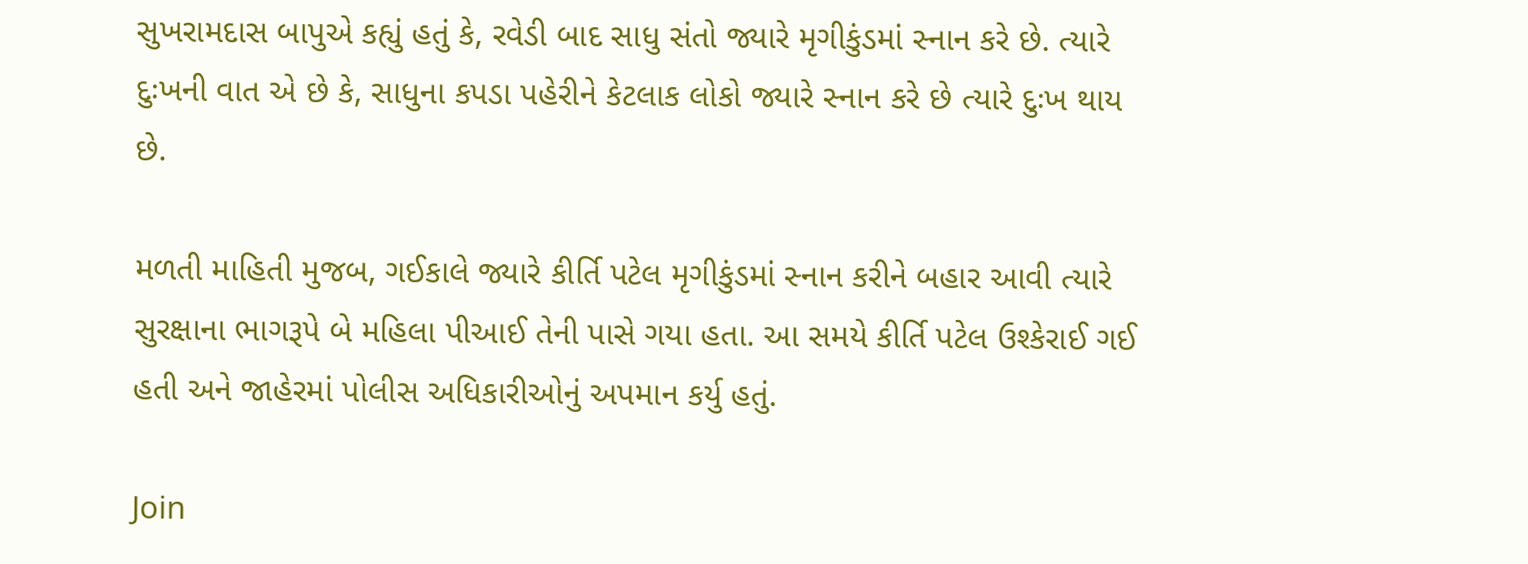સુખરામદાસ બાપુએ કહ્યું હતું કે, રવેડી બાદ સાધુ સંતો જ્યારે મૃગીકુંડમાં સ્નાન કરે છે. ત્યારે દુઃખની વાત એ છે કે, સાધુના કપડા પહેરીને કેટલાક લોકો જ્યારે સ્નાન કરે છે ત્યારે દુઃખ થાય છે.

મળતી માહિતી મુજબ, ગઈકાલે જ્યારે કીર્તિ પટેલ મૃગીકુંડમાં સ્નાન કરીને બહાર આવી ત્યારે સુરક્ષાના ભાગરૂપે બે મહિલા પીઆઈ તેની પાસે ગયા હતા. આ સમયે કીર્તિ પટેલ ઉશ્કેરાઈ ગઈ હતી અને જાહેરમાં પોલીસ અધિકારીઓનું અપમાન કર્યુ હતું.

Join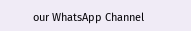our WhatsApp Channel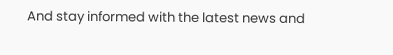And stay informed with the latest news and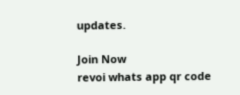updates.

Join Now
revoi whats app qr code